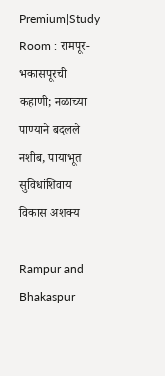Premium|Study Room : रामपूर-भकासपूरची कहाणी; नळाच्या पाण्याने बदलले नशीब, पायाभूत सुविधांशिवाय विकास अशक्य

Rampur and Bhakaspur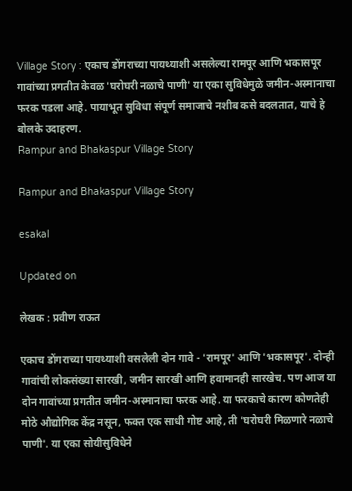Village Story : एकाच डोंगराच्या पायथ्याशी असलेल्या रामपूर आणि भकासपूर गावांच्या प्रगतीत केवळ 'घरोघरी नळाचे पाणी' या एका सुविधेमुळे जमीन-अस्मानाचा फरक पडला आहे. पायाभूत सुविधा संपूर्ण समाजाचे नशीब कसे बदलतात, याचे हे बोलके उदाहरण.
Rampur and Bhakaspur Village Story

Rampur and Bhakaspur Village Story

esakal

Updated on

लेखक : प्रवीण राऊत

एकाच डोंगराच्या पायथ्याशी वसलेली दोन गावे - 'रामपूर' आणि 'भकासपूर'. दोन्ही गावांची लोकसंख्या सारखी, जमीन सारखी आणि हवामानही सारखेच. पण आज या दोन गावांच्या प्रगतीत जमीन-अस्मानाचा फरक आहे. या फरकाचे कारण कोणतेही मोठे औद्योगिक केंद्र नसून, फक्त एक साधी गोष्ट आहे, ती 'घरोघरी मिळणारे नळाचे पाणी'. या एका सोयीसुविधेने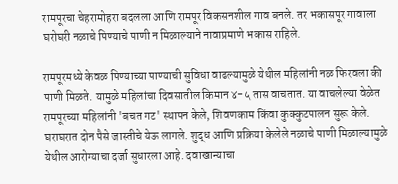रामपूरचा चेहरामोहरा बदलला आणि रामपूर विकसनशील गाव बनले. तर भकासपूर गावाला घरोघरी नळाचे पिण्याचे पाणी न मिळाल्याने नावाप्रमाणे भकास राहिले.

रामपूरमध्ये केवळ पिण्याच्या पाण्याची सुविधा वाढल्यामुळे येथील महिलांनी नळ फिरवला की पाणी मिळते. यामुळे महिलांचा दिवसातील किमान ४-५ तास वाचतात. या वाचलेल्या वेळेत रामपूरच्या महिलांनी 'बचत गट' स्थापन केले, शिवणकाम किंवा कुक्कुटपालन सुरू केले. घराघरात दोन पैसे जास्तीचे येऊ लागले. शुद्ध आणि प्रक्रिया केलेले नळाचे पाणी मिळाल्यामुळे येथील आरोग्याचा दर्जा सुधारला आहे. दवाखान्याचा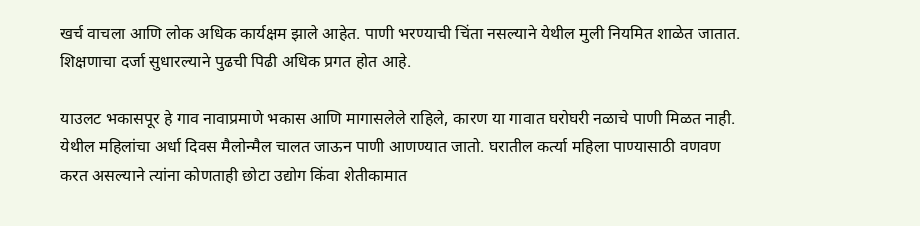खर्च वाचला आणि लोक अधिक कार्यक्षम झाले आहेत. पाणी भरण्याची चिंता नसल्याने येथील मुली नियमित शाळेत जातात. शिक्षणाचा दर्जा सुधारल्याने पुढची पिढी अधिक प्रगत होत आहे.

याउलट भकासपूर हे गाव नावाप्रमाणे भकास आणि मागासलेले राहिले, कारण या गावात घरोघरी नळाचे पाणी मिळत नाही. येथील महिलांचा अर्धा दिवस मैलोन्मैल चालत जाऊन पाणी आणण्यात जातो. घरातील कर्त्या महिला पाण्यासाठी वणवण करत असल्याने त्यांना कोणताही छोटा उद्योग किंवा शेतीकामात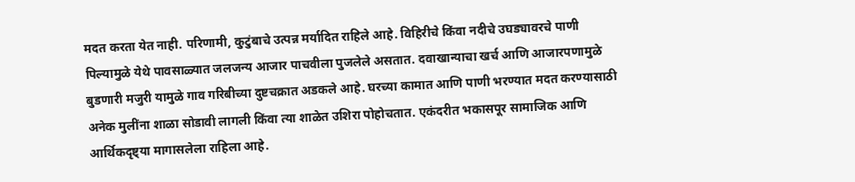मदत करता येत नाही. परिणामी, कुटुंबाचे उत्पन्न मर्यादित राहिले आहे. विहिरीचे किंवा नदीचे उघड्यावरचे पाणी पिल्यामुळे येथे पावसाळ्यात जलजन्य आजार पाचवीला पुजलेले असतात. दवाखान्याचा खर्च आणि आजारपणामुळे बुडणारी मजुरी यामुळे गाव गरिबीच्या दुष्टचक्रात अडकले आहे. घरच्या कामात आणि पाणी भरण्यात मदत करण्यासाठी अनेक मुलींना शाळा सोडावी लागली किंवा त्या शाळेत उशिरा पोहोचतात. एकंदरीत भकासपूर सामाजिक आणि आर्थिकदृष्ट्या मागासलेला राहिला आहे.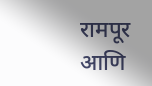रामपूर आणि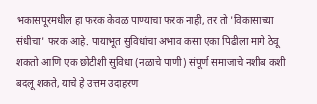भकासपूरमधील हा फरक केवळ पाण्याचा फरक नाही, तर तो 'विकासाच्या संधीचा' फरक आहे. पायाभूत सुविधांचा अभाव कसा एका पिढीला मागे ठेवू शकतो आणि एक छोटीशी सुविधा (नळाचे पाणी) संपूर्ण समाजाचे नशीब कशी बदलू शकते, याचे हे उत्तम उदाहरण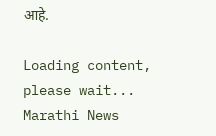आहे.

Loading content, please wait...
Marathi News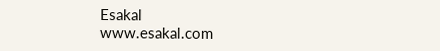Esakal
www.esakal.com